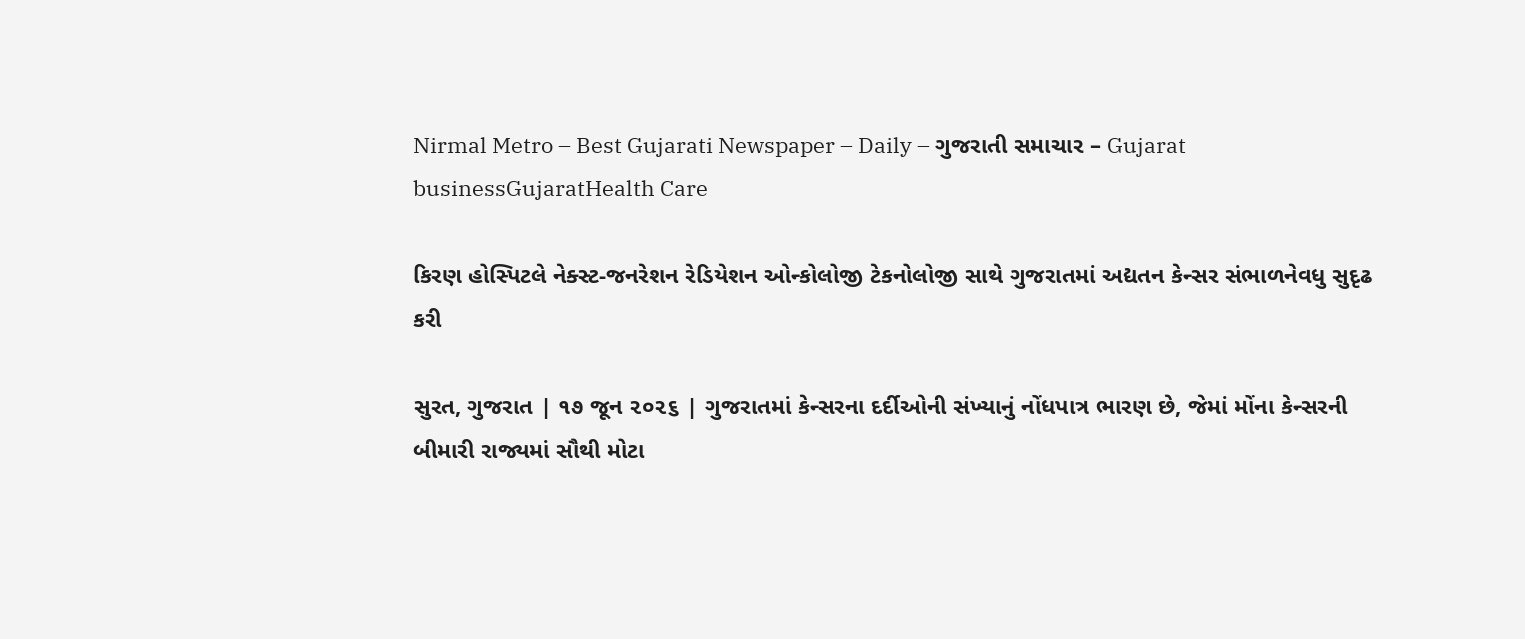Nirmal Metro – Best Gujarati Newspaper – Daily – ગુજરાતી સમાચાર – Gujarat
businessGujaratHealth Care

કિરણ હોસ્પિટલે નેક્સ્ટ-જનરેશન રેડિયેશન ઓન્કોલોજી ટેકનોલોજી સાથે ગુજરાતમાં અદ્યતન કેન્સર સંભાળનેવધુ સુદૃઢ કરી

સુરત, ગુજરાત | ૧૭ જૂન ૨૦૨૬ | ગુજરાતમાં કેન્સરના દર્દીઓની સંખ્યાનું નોંધપાત્ર ભારણ છે, જેમાં મોંના કેન્સરની બીમારી રાજ્યમાં સૌથી મોટા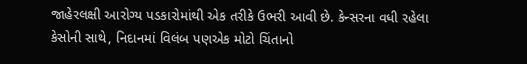જાહેરલક્ષી આરોગ્ય પડકારોમાંથી એક તરીકે ઉભરી આવી છે. કેન્સરના વધી રહેલા કેસોની સાથે, નિદાનમાં વિલંબ પણએક મોટો ચિંતાનો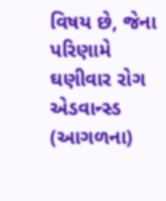વિષય છે, જેના પરિણામે ઘણીવાર રોગ એડવાન્સ્ડ (આગળના)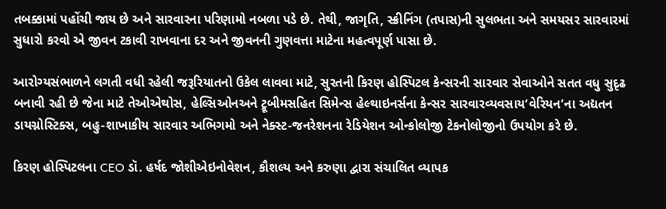તબક્કામાં પહોંચી જાય છે અને સારવારના પરિણામો નબળા પડે છે. તેથી, જાગૃતિ, સ્ક્રીનિંગ (તપાસ)ની સુલભતા અને સમયસર સારવારમાં સુધારો કરવો એ જીવન ટકાવી રાખવાના દર અને જીવનની ગુણવત્તા માટેના મહત્વપૂર્ણ પાસા છે.

આરોગ્યસંભાળને લગતી વધી રહેલી જરૂરિયાતનો ઉકેલ લાવવા માટે, સુરતની કિરણ હોસ્પિટલ કેન્સરની સારવાર સેવાઓને સતત વધુ સુદૃઢ બનાવી રહી છે જેના માટે તેઓએથોસ, હેલ્સિઓનઅને ટ્રૂબીમસહિત સિમેન્સ હેલ્થાઇનર્સના કેન્સર સારવારવ્યવસાય‘વેરિયન’ના અદ્યતન ડાયગ્નોસ્ટિક્સ, બહુ-શાખાકીય સારવાર અભિગમો અને નેક્સ્ટ-જનરેશનના રેડિયેશન ઓન્કોલોજી ટેકનોલોજીનો ઉપયોગ કરે છે.

કિરણ હોસ્પિટલના CEO ડૉ. હર્ષદ જોશીએઇનોવેશન, કૌશલ્ય અને કરુણા દ્વારા સંચાલિત વ્યાપક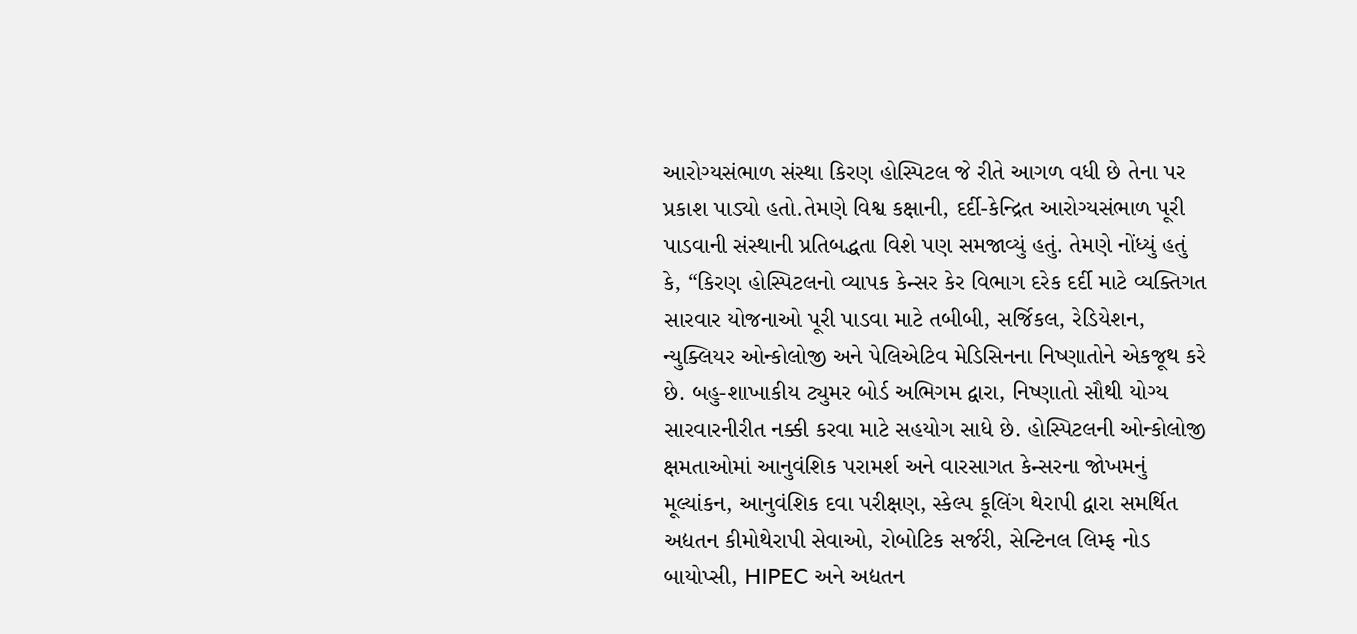આરોગ્યસંભાળ સંસ્થા કિરણ હોસ્પિટલ જે રીતે આગળ વધી છે તેના પર પ્રકાશ પાડ્યો હતો.તેમણે વિશ્વ કક્ષાની, દર્દી-કેન્દ્રિત આરોગ્યસંભાળ પૂરી પાડવાની સંસ્થાની પ્રતિબદ્ધતા વિશે પણ સમજાવ્યું હતું. તેમણે નોંધ્યું હતું કે, “કિરણ હોસ્પિટલનો વ્યાપક કેન્સર કેર વિભાગ દરેક દર્દી માટે વ્યક્તિગત સારવાર યોજનાઓ પૂરી પાડવા માટે તબીબી, સર્જિકલ, રેડિયેશન, ન્યુક્લિયર ઓન્કોલોજી અને પેલિએટિવ મેડિસિનના નિષ્ણાતોને એકજૂથ કરે છે. બહુ-શાખાકીય ટ્યુમર બોર્ડ અભિગમ દ્વારા, નિષ્ણાતો સૌથી યોગ્ય સારવારનીરીત નક્કી કરવા માટે સહયોગ સાધે છે. હોસ્પિટલની ઓન્કોલોજી ક્ષમતાઓમાં આનુવંશિક પરામર્શ અને વારસાગત કેન્સરના જોખમનું મૂલ્યાંકન, આનુવંશિક દવા પરીક્ષણ, સ્કેલ્પ કૂલિંગ થેરાપી દ્વારા સમર્થિત અદ્યતન કીમોથેરાપી સેવાઓ, રોબોટિક સર્જરી, સેન્ટિનલ લિમ્ફ નોડ બાયોપ્સી, HIPEC અને અદ્યતન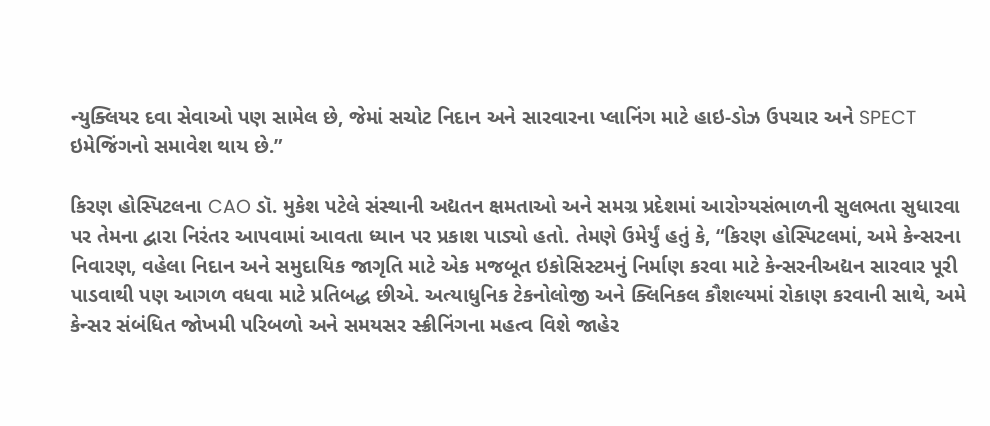ન્યુક્લિયર દવા સેવાઓ પણ સામેલ છે, જેમાં સચોટ નિદાન અને સારવારના પ્લાનિંગ માટે હાઇ-ડોઝ ઉપચાર અને SPECT ઇમેજિંગનો સમાવેશ થાય છે.”

કિરણ હોસ્પિટલના CAO ડૉ. મુકેશ પટેલે સંસ્થાની અદ્યતન ક્ષમતાઓ અને સમગ્ર પ્રદેશમાં આરોગ્યસંભાળની સુલભતા સુધારવા પર તેમના દ્વારા નિરંતર આપવામાં આવતા ધ્યાન પર પ્રકાશ પાડ્યો હતો. તેમણે ઉમેર્યું હતું કે, “કિરણ હોસ્પિટલમાં, અમે કેન્સરના નિવારણ, વહેલા નિદાન અને સમુદાયિક જાગૃતિ માટે એક મજબૂત ઇકોસિસ્ટમનું નિર્માણ કરવા માટે કેન્સરનીઅદ્યન સારવાર પૂરી પાડવાથી પણ આગળ વધવા માટે પ્રતિબદ્ધ છીએ. અત્યાધુનિક ટેકનોલોજી અને ક્લિનિકલ કૌશલ્યમાં રોકાણ કરવાની સાથે, અમે કેન્સર સંબંધિત જોખમી પરિબળો અને સમયસર સ્ક્રીનિંગના મહત્વ વિશે જાહેર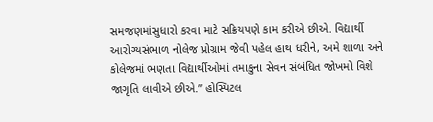સમજણમાંસુધારો કરવા માટે સક્રિયપણે કામ કરીએ છીએ. વિદ્યાર્થી આરોગ્યસંભાળ નોલેજ પ્રોગ્રામ જેવી પહેલ હાથ ધરીને, અમે શાળા અને કોલેજમાં ભણતા વિદ્યાર્થીઓમાં તમાકુના સેવન સંબંધિત જોખમો વિશે જાગૃતિ લાવીએ છીએ.” હોસ્પિટલ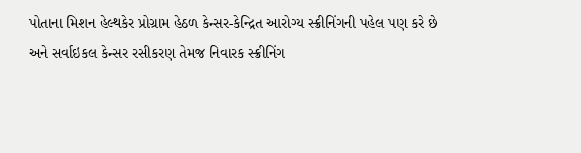પોતાના મિશન હેલ્થકેર પ્રોગ્રામ હેઠળ કેન્સર-કેન્દ્રિત આરોગ્ય સ્ક્રીનિંગની પહેલ પણ કરે છે અને સર્વાઇકલ કેન્સર રસીકરણ તેમજ નિવારક સ્ક્રીનિંગ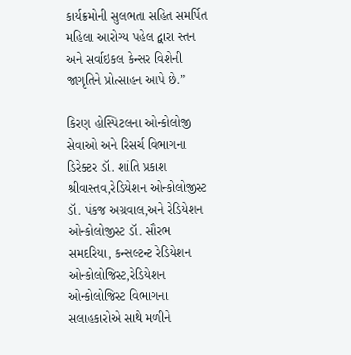કાર્યક્રમોની સુલભતા સહિત સમર્પિત મહિલા આરોગ્ય પહેલ દ્વારા સ્તન અને સર્વાઇકલ કેન્સર વિશેની જાગૃતિને પ્રોત્સાહન આપે છે.”

કિરણ હોસ્પિટલના ઓન્કોલોજી સેવાઓ અને રિસર્ચ વિભાગના ડિરેક્ટર ડૉ. શાંતિ પ્રકાશ શ્રીવાસ્તવ,રેડિયેશન ઓન્કોલોજીસ્ટ ડૉ. પંકજ અગ્રવાલ,અને રેડિયેશન ઓન્કોલોજીસ્ટ ડૉ. સૌરભ સમદરિયા, કન્સલ્ટન્ટ રેડિયેશન ઓન્કોલોજિસ્ટ,રેડિયેશન ઓન્કોલોજિસ્ટ વિભાગના સલાહકારોએ સાથે મળીને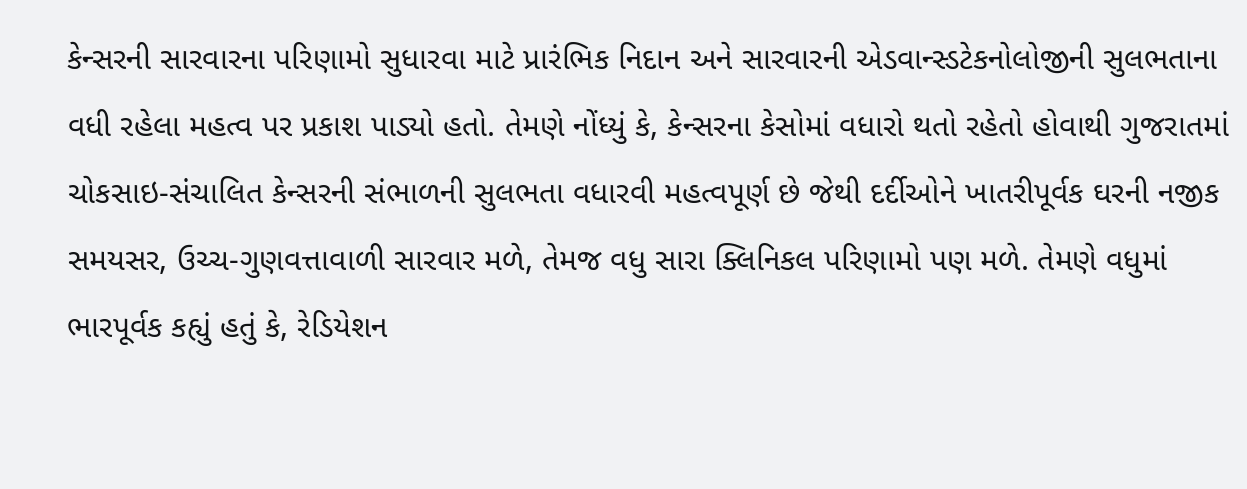કેન્સરની સારવારના પરિણામો સુધારવા માટે પ્રારંભિક નિદાન અને સારવારની એડવાન્સ્ડટેકનોલોજીની સુલભતાના વધી રહેલા મહત્વ પર પ્રકાશ પાડ્યો હતો. તેમણે નોંધ્યું કે, કેન્સરના કેસોમાં વધારો થતો રહેતો હોવાથી ગુજરાતમાં ચોકસાઇ-સંચાલિત કેન્સરની સંભાળની સુલભતા વધારવી મહત્વપૂર્ણ છે જેથી દર્દીઓને ખાતરીપૂર્વક ઘરની નજીક સમયસર, ઉચ્ચ-ગુણવત્તાવાળી સારવાર મળે, તેમજ વધુ સારા ક્લિનિકલ પરિણામો પણ મળે. તેમણે વધુમાં ભારપૂર્વક કહ્યું હતું કે, રેડિયેશન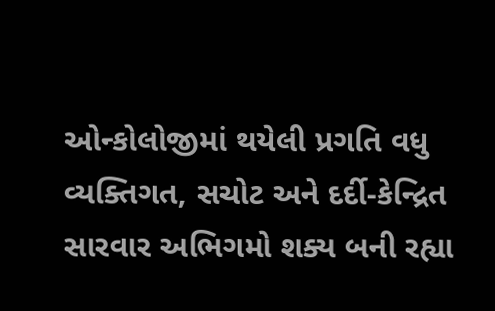ઓન્કોલોજીમાં થયેલી પ્રગતિ વધુ વ્યક્તિગત, સચોટ અને દર્દી-કેન્દ્રિત સારવાર અભિગમો શક્ય બની રહ્યા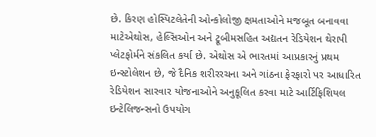છે. કિરણ હોસ્પિટલેતેની ઓન્કોલોજી ક્ષમતાઓને મજબૂત બનાવવા માટેએથોસ, હેલ્સિઓન અને ટ્રૂબીમસહિત અદ્યતન રેડિયેશન થેરાપી પ્લેટફોર્મને સંકલિત કર્યા છે. એથોસ એ ભારતમાં આપ્રકારનું પ્રથમ ઇન્સ્ટોલેશન છે, જે દૈનિક શરીરરચના અને ગાંઠના ફેરફારો પર આધારિત રેડિયેશન સારવાર યોજનાઓને અનુકૂલિત કરવા માટે આર્ટિફિશિયલ ઇન્ટેલિજન્સનો ઉપયોગ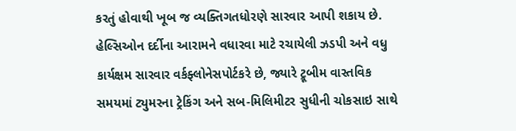કરતું હોવાથી ખૂબ જ વ્યક્તિગતધોરણે સારવાર આપી શકાય છે. હેલ્સિઓન દર્દીના આરામને વધારવા માટે રચાયેલી ઝડપી અને વધુ કાર્યક્ષમ સારવાર વર્કફ્લોનેસપોર્ટકરે છે, જ્યારે ટ્રૂબીમ વાસ્તવિક સમયમાં ટ્યુમરના ટ્રેકિંગ અને સબ-મિલિમીટર સુધીની ચોકસાઇ સાથે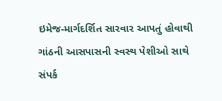ઇમેજ-માર્ગદર્શિત સારવાર આપતું હોવાથી ગાંઠની આસપાસની સ્વસ્થ પેશીઓ સાથે સંપર્ક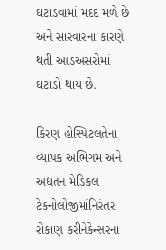ઘટાડવામાં મદદ મળે છે અને સારવારના કારણે થતી આડઅસરોમાં ઘટાડો થાય છે.

કિરણ હોસ્પિટલતેના વ્યાપક અભિગમ અને અદ્યતન મેડિકલ ટેકનોલોજીમાંનિરંતર રોકાણ કરીનેકેન્સરના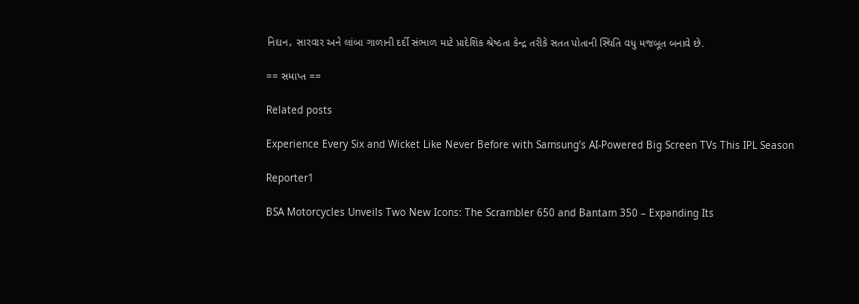નિદાન, સારવાર અને લાંબા ગાળાની દર્દી સંભાળ માટે પ્રાદેશિક શ્રેષ્ઠતા કેન્દ્ર તરીકે સતત પોતાની સ્થિતિ વધુ મજબૂત બનાવે છે.

== સમાપ્ત ==

Related posts

Experience Every Six and Wicket Like Never Before with Samsung’s AI-Powered Big Screen TVs This IPL Season

Reporter1

BSA Motorcycles Unveils Two New Icons: The Scrambler 650 and Bantam 350 – Expanding Its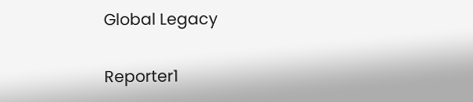Global Legacy

Reporter1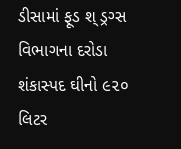ડીસામાં ફૂડ શ્ ડ્રગ્સ વિભાગના દરોડા શંકાસ્પદ ઘીનો ૯૨૦ લિટર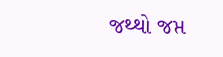જથ્થો જપ્ત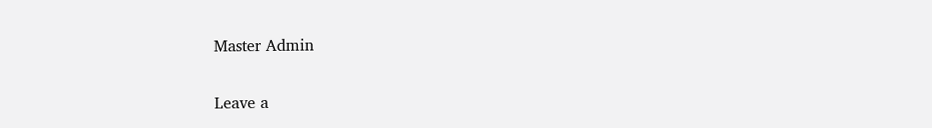Master Admin

Leave a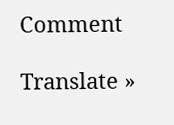Comment

Translate »